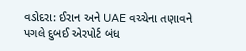વડોદરા: ઈરાન અને UAE વચ્ચેના તણાવને પગલે દુબઈ એરપોર્ટ બંધ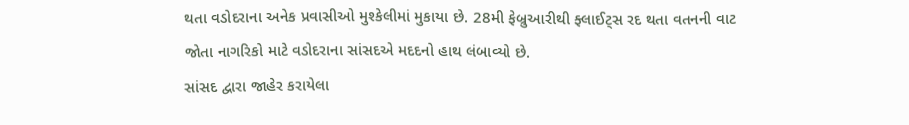થતા વડોદરાના અનેક પ્રવાસીઓ મુશ્કેલીમાં મુકાયા છે. 28મી ફેબ્રુઆરીથી ફ્લાઈટ્સ રદ થતા વતનની વાટ જોતા નાગરિકો માટે વડોદરાના સાંસદએ મદદનો હાથ લંબાવ્યો છે.
સાંસદ દ્વારા જાહેર કરાયેલા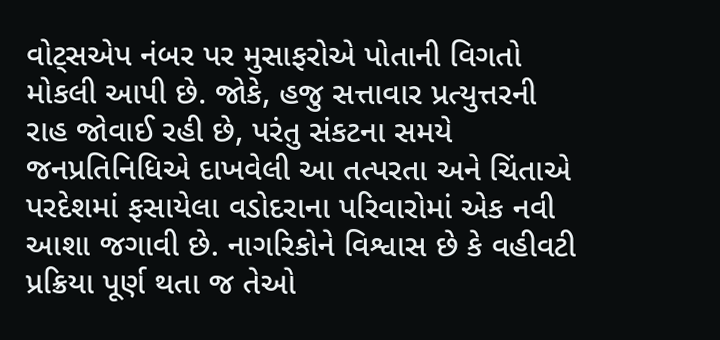વોટ્સએપ નંબર પર મુસાફરોએ પોતાની વિગતો મોકલી આપી છે. જોકે, હજુ સત્તાવાર પ્રત્યુત્તરની રાહ જોવાઈ રહી છે, પરંતુ સંકટના સમયે જનપ્રતિનિધિએ દાખવેલી આ તત્પરતા અને ચિંતાએ પરદેશમાં ફસાયેલા વડોદરાના પરિવારોમાં એક નવી આશા જગાવી છે. નાગરિકોને વિશ્વાસ છે કે વહીવટી પ્રક્રિયા પૂર્ણ થતા જ તેઓ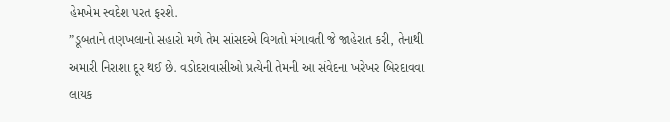હેમખેમ સ્વદેશ પરત ફરશે.
”ડૂબતાને તણખલાનો સહારો મળે તેમ સાંસદએ વિગતો મંગાવતી જે જાહેરાત કરી, તેનાથી અમારી નિરાશા દૂર થઈ છે. વડોદરાવાસીઓ પ્રત્યેની તેમની આ સંવેદના ખરેખર બિરદાવવા લાયક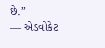છે.”
— એડવોકેટ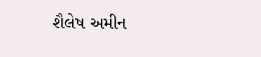શૈલેષ અમીન